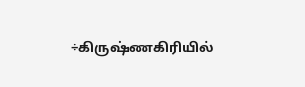÷கிருஷ்ணகிரியில்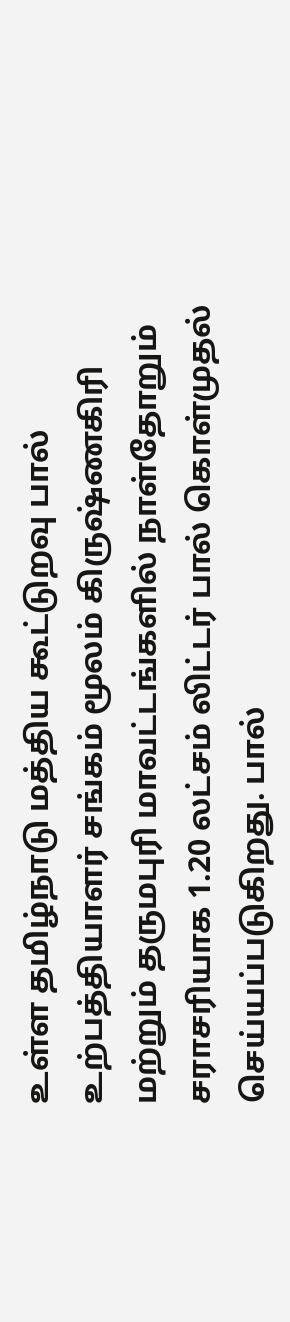உள்ள தமிழ்நாடு மத்திய கூட்டுறவு பால் உற்பத்தியாளர் சங்கம் மூலம் கிருஷ்ணகிரி மற்றும் தருமபுரி மாவட்டங்களில் நாள்தோறும் சராசரியாக 1.20 லட்சம் லிட்டர் பால் கொள்முதல் செய்யப்படுகிறது. பால்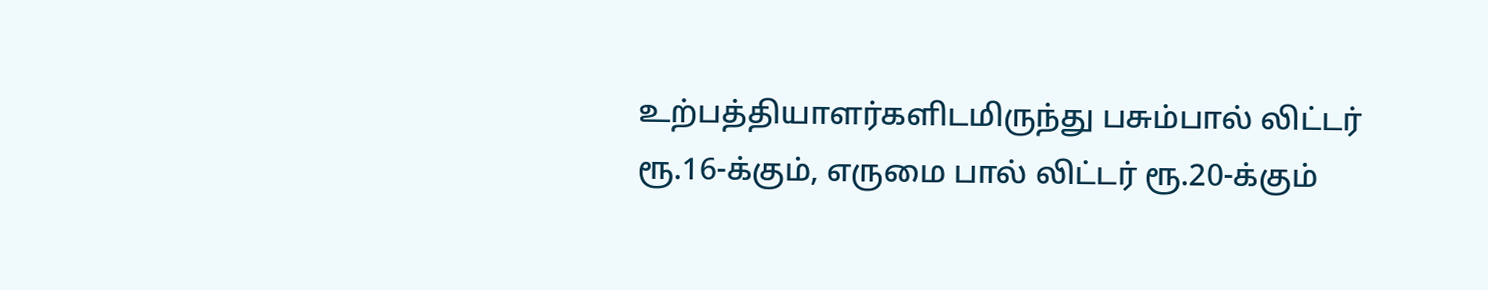உற்பத்தியாளர்களிடமிருந்து பசும்பால் லிட்டர் ரூ.16-க்கும், எருமை பால் லிட்டர் ரூ.20-க்கும்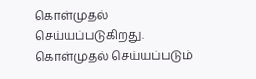கொள்முதல் செய்யப்படுகிறது. கொள்முதல் செய்யப்படும்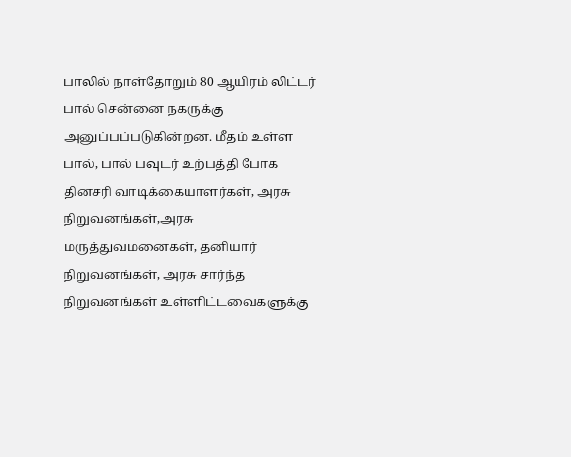பாலில் நாள்தோறும் 80 ஆயிரம் லிட்டர் பால் சென்னை நகருக்கு அனுப்பப்படுகின்றன. மீதம் உள்ள பால், பால் பவுடர் உற்பத்தி போக தினசரி வாடிக்கையாளர்கள், அரசு நிறுவனங்கள்,அரசு மருத்துவமனைகள், தனியார் நிறுவனங்கள், அரசு சார்ந்த நிறுவனங்கள் உள்ளிட்டவைகளுக்கு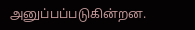அனுப்பப்படுகின்றன.